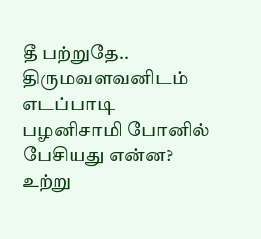தீ பற்றுதே.. திருமவளவனிடம் எடப்பாடி பழனிசாமி போனில் பேசியது என்ன? உற்று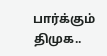பார்க்கும் திமுக..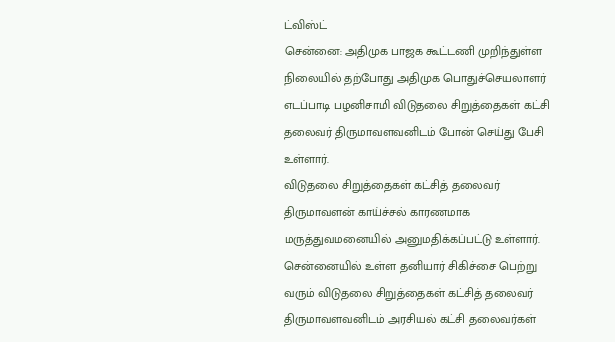ட்விஸ்ட்
சென்னை: அதிமுக பாஜக கூட்டணி முறிந்துள்ள நிலையில் தற்போது அதிமுக பொதுச்செயலாளர் எடப்பாடி பழனிசாமி விடுதலை சிறுத்தைகள் கட்சி தலைவர் திருமாவளவனிடம் போன் செய்து பேசி உள்ளார்.
விடுதலை சிறுத்தைகள் கட்சித் தலைவர் திருமாவளன் காய்ச்சல் காரணமாக மருத்துவமனையில் அனுமதிக்கப்பட்டு உள்ளார். சென்னையில் உள்ள தனியார் சிகிச்சை பெற்று வரும் விடுதலை சிறுத்தைகள் கட்சித் தலைவர் திருமாவளவனிடம் அரசியல் கட்சி தலைவர்கள்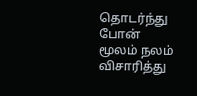தொடர்ந்து போன் மூலம் நலம் விசாரித்து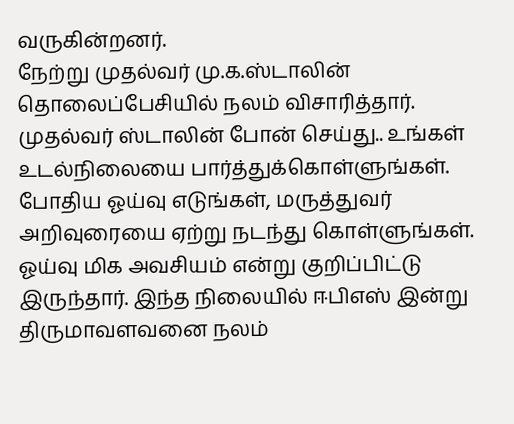வருகின்றனர்.
நேற்று முதல்வர் மு.க.ஸ்டாலின் தொலைப்பேசியில் நலம் விசாரித்தார். முதல்வர் ஸ்டாலின் போன் செய்து.. உங்கள் உடல்நிலையை பார்த்துக்கொள்ளுங்கள். போதிய ஓய்வு எடுங்கள், மருத்துவர் அறிவுரையை ஏற்று நடந்து கொள்ளுங்கள். ஓய்வு மிக அவசியம் என்று குறிப்பிட்டு இருந்தார். இந்த நிலையில் ஈபிஎஸ் இன்று திருமாவளவனை நலம்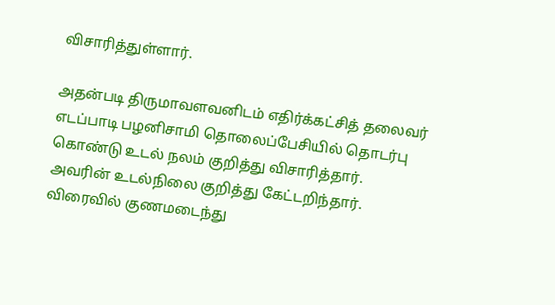விசாரித்துள்ளார்.

அதன்படி திருமாவளவனிடம் எதிர்க்கட்சித் தலைவர் எடப்பாடி பழனிசாமி தொலைப்பேசியில் தொடர்பு கொண்டு உடல் நலம் குறித்து விசாரித்தார். அவரின் உடல்நிலை குறித்து கேட்டறிந்தார். விரைவில் குணமடைந்து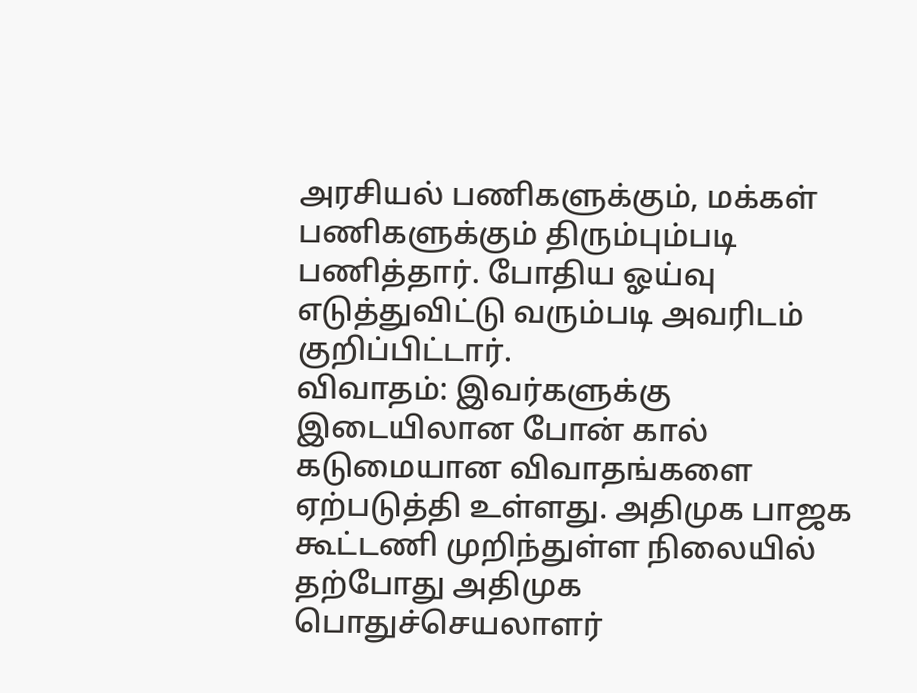அரசியல் பணிகளுக்கும், மக்கள் பணிகளுக்கும் திரும்பும்படி பணித்தார். போதிய ஓய்வு எடுத்துவிட்டு வரும்படி அவரிடம் குறிப்பிட்டார்.
விவாதம்: இவர்களுக்கு இடையிலான போன் கால் கடுமையான விவாதங்களை ஏற்படுத்தி உள்ளது. அதிமுக பாஜக கூட்டணி முறிந்துள்ள நிலையில் தற்போது அதிமுக பொதுச்செயலாளர்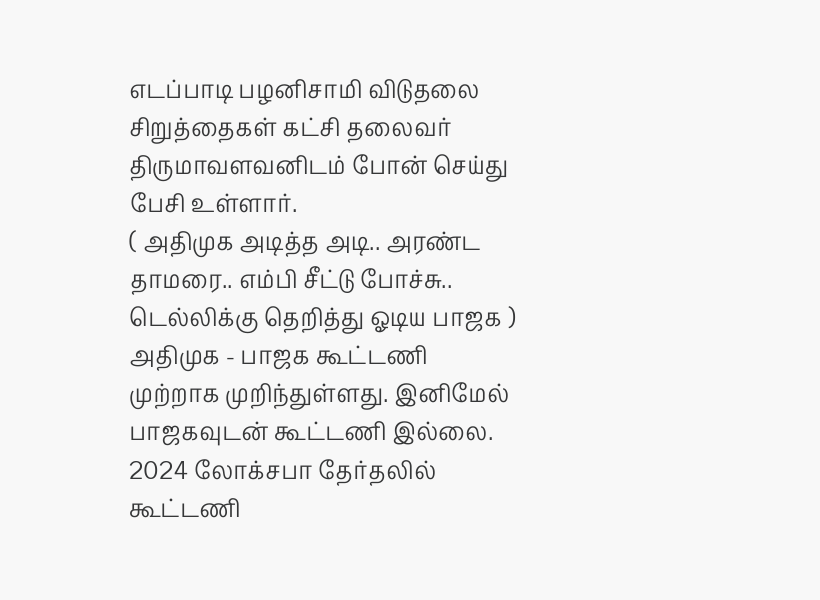எடப்பாடி பழனிசாமி விடுதலை சிறுத்தைகள் கட்சி தலைவர் திருமாவளவனிடம் போன் செய்து பேசி உள்ளார்.
( அதிமுக அடித்த அடி.. அரண்ட தாமரை.. எம்பி சீட்டு போச்சு.. டெல்லிக்கு தெறித்து ஓடிய பாஜக )
அதிமுக - பாஜக கூட்டணி முற்றாக முறிந்துள்ளது. இனிமேல் பாஜகவுடன் கூட்டணி இல்லை. 2024 லோக்சபா தேர்தலில் கூட்டணி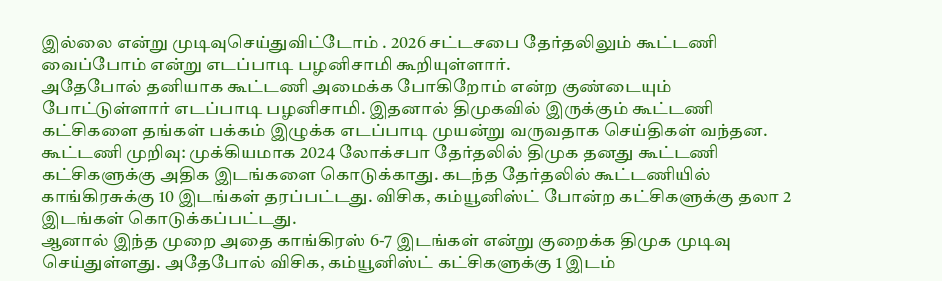இல்லை என்று முடிவுசெய்துவிட்டோம் . 2026 சட்டசபை தேர்தலிலும் கூட்டணி வைப்போம் என்று எடப்பாடி பழனிசாமி கூறியுள்ளார்.
அதேபோல் தனியாக கூட்டணி அமைக்க போகிறோம் என்ற குண்டையும் போட்டுள்ளார் எடப்பாடி பழனிசாமி. இதனால் திமுகவில் இருக்கும் கூட்டணி கட்சிகளை தங்கள் பக்கம் இழுக்க எடப்பாடி முயன்று வருவதாக செய்திகள் வந்தன.
கூட்டணி முறிவு: முக்கியமாக 2024 லோக்சபா தேர்தலில் திமுக தனது கூட்டணி கட்சிகளுக்கு அதிக இடங்களை கொடுக்காது. கடந்த தேர்தலில் கூட்டணியில் காங்கிரசுக்கு 10 இடங்கள் தரப்பட்டது. விசிக, கம்யூனிஸ்ட் போன்ற கட்சிகளுக்கு தலா 2 இடங்கள் கொடுக்கப்பட்டது.
ஆனால் இந்த முறை அதை காங்கிரஸ் 6-7 இடங்கள் என்று குறைக்க திமுக முடிவு செய்துள்ளது. அதேபோல் விசிக, கம்யூனிஸ்ட் கட்சிகளுக்கு 1 இடம்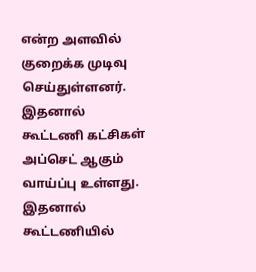என்ற அளவில் குறைக்க முடிவு செய்துள்ளனர். இதனால் கூட்டணி கட்சிகள் அப்செட் ஆகும் வாய்ப்பு உள்ளது. இதனால் கூட்டணியில்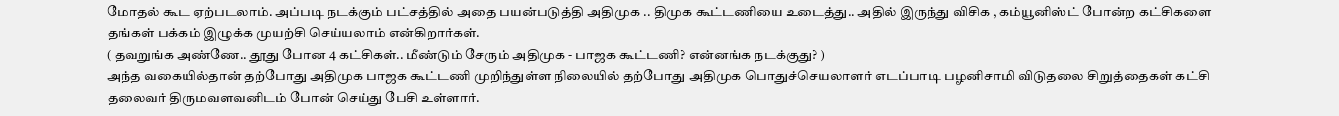மோதல் கூட ஏற்படலாம். அப்படி நடக்கும் பட்சத்தில் அதை பயன்படுத்தி அதிமுக .. திமுக கூட்டணியை உடைத்து.. அதில் இருந்து விசிக , கம்யூனிஸ்ட் போன்ற கட்சிகளை தங்கள் பக்கம் இழுக்க முயற்சி செய்யலாம் என்கிறார்கள்.
( தவறுங்க அண்ணே.. தூது போன 4 கட்சிகள்.. மீண்டும் சேரும் அதிமுக - பாஜக கூட்டணி? என்னங்க நடக்குது? )
அந்த வகையில்தான் தற்போது அதிமுக பாஜக கூட்டணி முறிந்துள்ள நிலையில் தற்போது அதிமுக பொதுச்செயலாளர் எடப்பாடி பழனிசாமி விடுதலை சிறுத்தைகள் கட்சி தலைவர் திருமவளவனிடம் போன் செய்து பேசி உள்ளார்.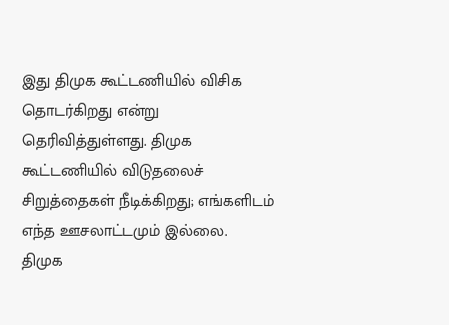இது திமுக கூட்டணியில் விசிக தொடர்கிறது என்று தெரிவித்துள்ளது. திமுக கூட்டணியில் விடுதலைச் சிறுத்தைகள் நீடிக்கிறது; எங்களிடம் எந்த ஊசலாட்டமும் இல்லை.
திமுக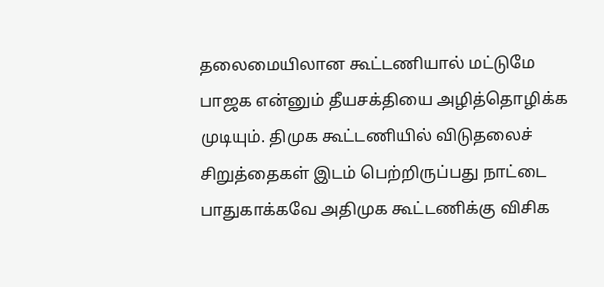தலைமையிலான கூட்டணியால் மட்டுமே பாஜக என்னும் தீயசக்தியை அழித்தொழிக்க முடியும். திமுக கூட்டணியில் விடுதலைச் சிறுத்தைகள் இடம் பெற்றிருப்பது நாட்டை பாதுகாக்கவே அதிமுக கூட்டணிக்கு விசிக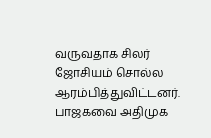வருவதாக சிலர் ஜோசியம் சொல்ல ஆரம்பித்துவிட்டனர். பாஜகவை அதிமுக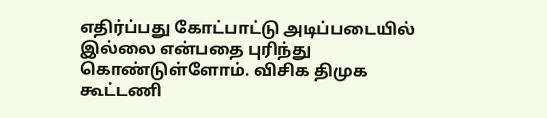எதிர்ப்பது கோட்பாட்டு அடிப்படையில் இல்லை என்பதை புரிந்து கொண்டுள்ளோம். விசிக திமுக கூட்டணி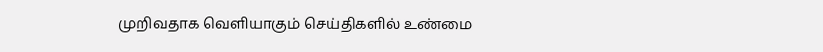முறிவதாக வெளியாகும் செய்திகளில் உண்மை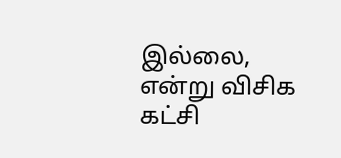இல்லை, என்று விசிக கட்சி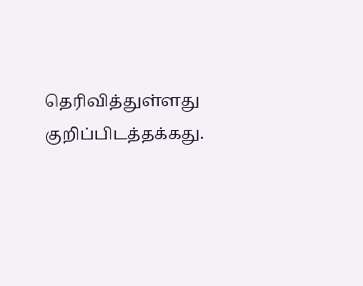தெரிவித்துள்ளது குறிப்பிடத்தக்கது.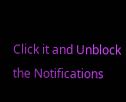Click it and Unblock the Notifications